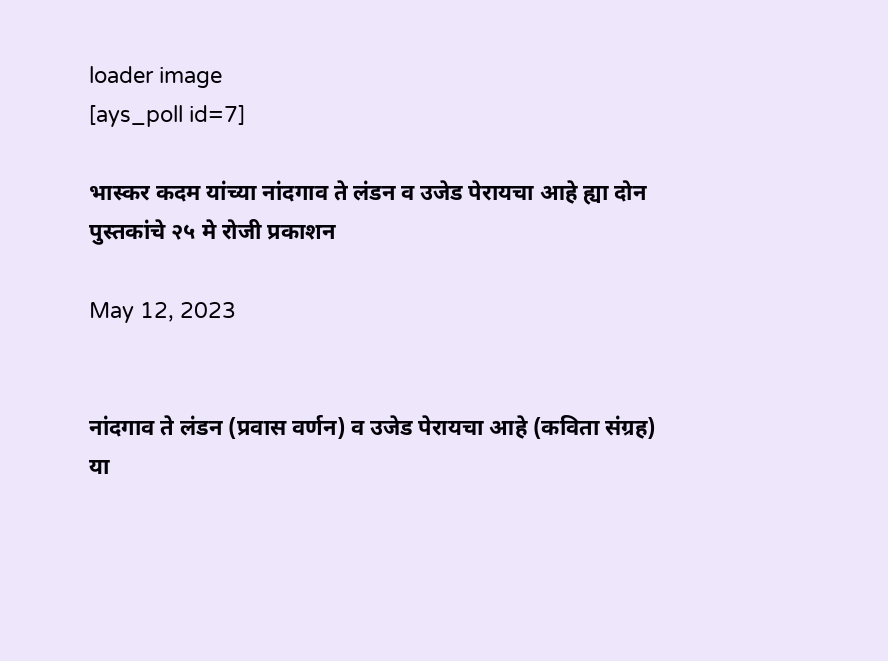loader image
[ays_poll id=7]

भास्कर कदम यांच्या नांदगाव ते लंडन व उजेड पेरायचा आहे ह्या दोन पुस्तकांचे २५ मे रोजी प्रकाशन

May 12, 2023


नांदगाव ते लंडन (प्रवास वर्णन) व उजेड पेरायचा आहे (कविता संग्रह) या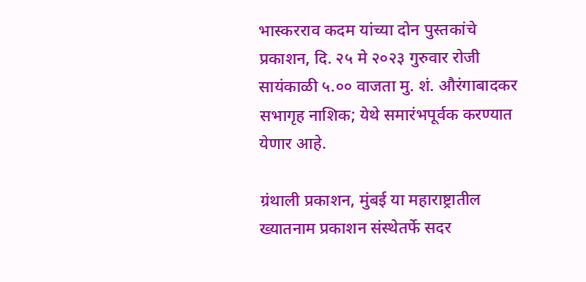भास्करराव कदम यांच्या दोन पुस्तकांचे प्रकाशन, दि. २५ मे २०२३ गुरुवार रोजी सायंकाळी ५.०० वाजता मु. शं. औरंगाबादकर सभागृह नाशिक; येथे समारंभपूर्वक करण्यात येणार आहे.

ग्रंथाली प्रकाशन, मुंबई या महाराष्ट्रातील ख्यातनाम प्रकाशन संस्थेतर्फे सदर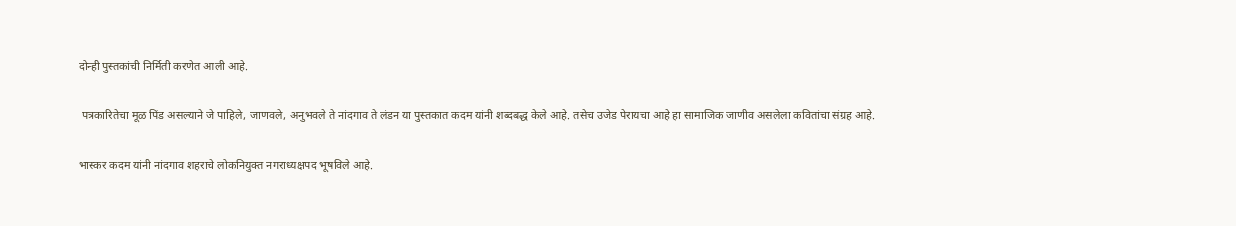दोन्ही पुस्तकांची निर्मिती करणेत आली आहे.

 पत्रकारितेचा मूळ पिंड असल्याने जे पाहिले, जाणवले, अनुभवले ते नांदगाव ते लंडन या पुस्तकात कदम यांनी शब्दबद्ध केले आहे. तसेच उजेड पेरायचा आहे हा सामाजिक जाणीव असलेला कवितांचा संग्रह आहे.

भास्कर कदम यांनी नांदगाव शहराचे लोकनियुक्त नगराध्यक्षपद भूषविले आहे.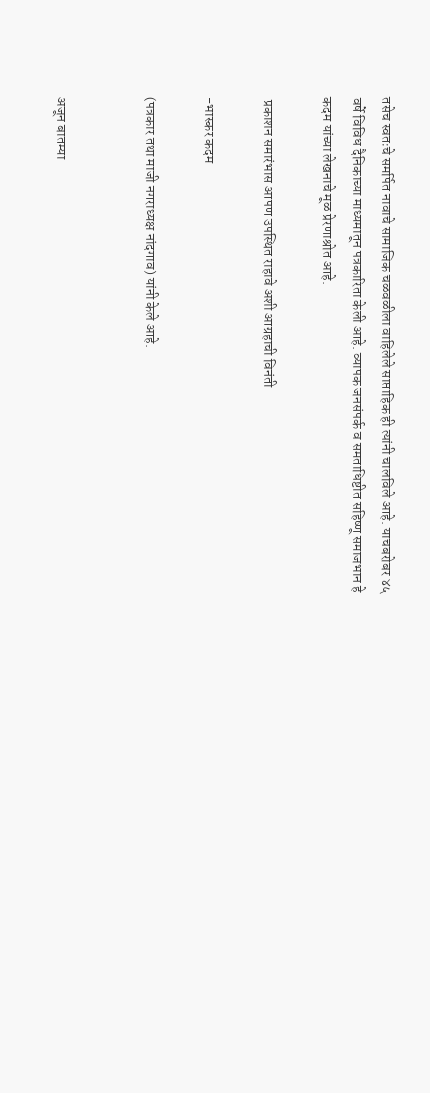तसेच स्वतःचे समर्पित नावाचे सामाजिक चळवळीला वाहिलेले साप्ताहिक ही त्यांनी चालविले आहे. याचबरोबर ४५ वर्षे विविध दैनिकाच्या माध्यमातून पत्रकारिता केली आहे. व्यापक जनसंपर्क व समताधिष्टीत सहिष्णू समाजभान हे कदम यांच्या लेखनाचे मूळ प्रेरणाश्रोत आहे.

 प्रकाशन समारंभास आपण उपस्थित राहावे अशी आग्रहाची विनंती

-भास्कर कदम

(पत्रकार तथा माजी नगराध्यक्ष नांदगाव) यांनी केले आहे.


अजून बातम्या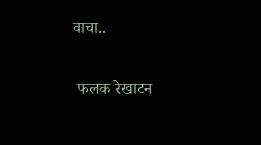वाचा..

 फलक रेखाटन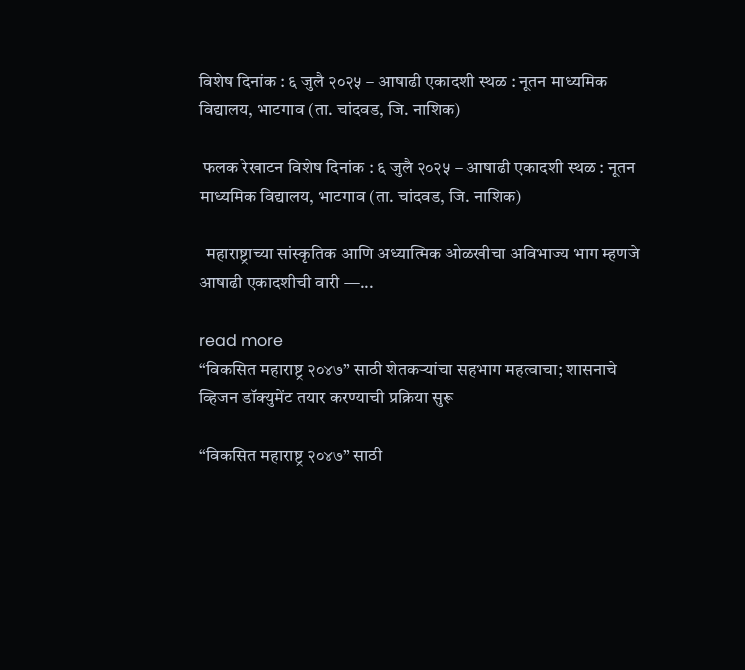विशेष दिनांक : ६ जुलै २०२५ – आषाढी एकादशी स्थळ : नूतन माध्यमिक विद्यालय, भाटगाव (ता. चांदवड, जि. नाशिक)

 फलक रेखाटन विशेष दिनांक : ६ जुलै २०२५ – आषाढी एकादशी स्थळ : नूतन माध्यमिक विद्यालय, भाटगाव (ता. चांदवड, जि. नाशिक)

  महाराष्ट्राच्या सांस्कृतिक आणि अध्यात्मिक ओळखीचा अविभाज्य भाग म्हणजे आषाढी एकादशीची वारी —...

read more
“विकसित महाराष्ट्र २०४७” साठी शेतकऱ्यांचा सहभाग महत्वाचा; शासनाचे व्हिजन डॉक्युमेंट तयार करण्याची प्रक्रिया सुरू

“विकसित महाराष्ट्र २०४७” साठी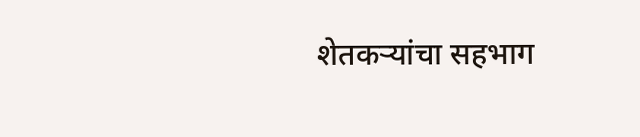शेतकऱ्यांचा सहभाग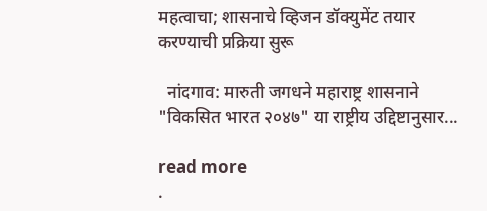महत्वाचा; शासनाचे व्हिजन डॉक्युमेंट तयार करण्याची प्रक्रिया सुरू

  नांदगाव: मारुती जगधने महाराष्ट्र शासनाने "विकसित भारत २०४७" या राष्ट्रीय उद्दिष्टानुसार...

read more
.